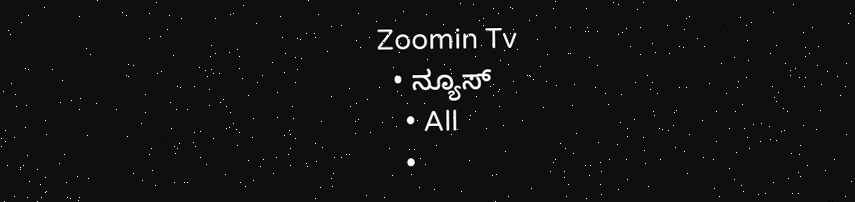Zoomin Tv
  • ನ್ಯೂಸ್
    • All
    •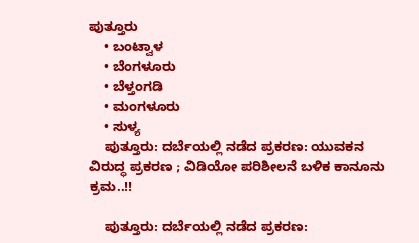ಪುತ್ತೂರು
    • ಬಂಟ್ವಾಳ
    • ಬೆಂಗಳೂರು
    • ಬೆಳ್ತಂಗಡಿ
    • ಮಂಗಳೂರು
    • ಸುಳ್ಯ
    ಪುತ್ತೂರು: ದರ್ಬೆಯಲ್ಲಿ ನಡೆದ ಪ್ರಕರಣ: ಯುವಕನ ವಿರುದ್ಧ ಪ್ರಕರಣ ; ವಿಡಿಯೋ ಪರಿಶೀಲನೆ ಬಳಿಕ ಕಾನೂನು ಕ್ರಮ..!!

    ಪುತ್ತೂರು: ದರ್ಬೆಯಲ್ಲಿ ನಡೆದ ಪ್ರಕರಣ: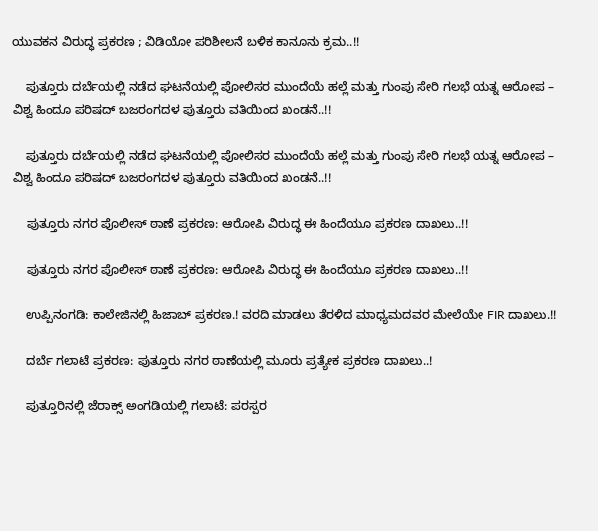ಯುವಕನ ವಿರುದ್ಧ ಪ್ರಕರಣ ; ವಿಡಿಯೋ ಪರಿಶೀಲನೆ ಬಳಿಕ ಕಾನೂನು ಕ್ರಮ..!!

    ಪುತ್ತೂರು ದರ್ಬೆಯಲ್ಲಿ ನಡೆದ ಘಟನೆಯಲ್ಲಿ ಪೋಲಿಸರ ಮುಂದೆಯೆ ಹಲ್ಲೆ ಮತ್ತು ಗುಂಪು ಸೇರಿ ಗಲಭೆ ಯತ್ನ ಆರೋಪ – ವಿಶ್ವ ಹಿಂದೂ ಪರಿಷದ್ ಬಜರಂಗದಳ ಪುತ್ತೂರು ವತಿಯಿಂದ ಖಂಡನೆ..!!

    ಪುತ್ತೂರು ದರ್ಬೆಯಲ್ಲಿ ನಡೆದ ಘಟನೆಯಲ್ಲಿ ಪೋಲಿಸರ ಮುಂದೆಯೆ ಹಲ್ಲೆ ಮತ್ತು ಗುಂಪು ಸೇರಿ ಗಲಭೆ ಯತ್ನ ಆರೋಪ – ವಿಶ್ವ ಹಿಂದೂ ಪರಿಷದ್ ಬಜರಂಗದಳ ಪುತ್ತೂರು ವತಿಯಿಂದ ಖಂಡನೆ..!!

    ಪುತ್ತೂರು ನಗರ ಪೊಲೀಸ್ ಠಾಣೆ ಪ್ರಕರಣ: ಆರೋಪಿ ವಿರುದ್ಧ ಈ ಹಿಂದೆಯೂ ಪ್ರಕರಣ ದಾಖಲು..!!

    ಪುತ್ತೂರು ನಗರ ಪೊಲೀಸ್ ಠಾಣೆ ಪ್ರಕರಣ: ಆರೋಪಿ ವಿರುದ್ಧ ಈ ಹಿಂದೆಯೂ ಪ್ರಕರಣ ದಾಖಲು..!!

    ಉಪ್ಪಿನಂಗಡಿ: ಕಾಲೇಜಿನಲ್ಲಿ ಹಿಜಾಬ್ ಪ್ರಕರಣ.! ವರದಿ ಮಾಡಲು ತೆರಳಿದ ಮಾಧ್ಯಮದವರ ಮೇಲೆಯೇ FIR ದಾಖಲು.!!

    ದರ್ಬೆ ಗಲಾಟೆ ಪ್ರಕರಣ: ಪುತ್ತೂರು ನಗರ ಠಾಣೆಯಲ್ಲಿ ಮೂರು ಪ್ರತ್ಯೇಕ ಪ್ರಕರಣ ದಾಖಲು..!

    ಪುತ್ತೂರಿನಲ್ಲಿ ಜೆರಾಕ್ಸ್ ಅಂಗಡಿಯಲ್ಲಿ ಗಲಾಟೆ: ಪರಸ್ಪರ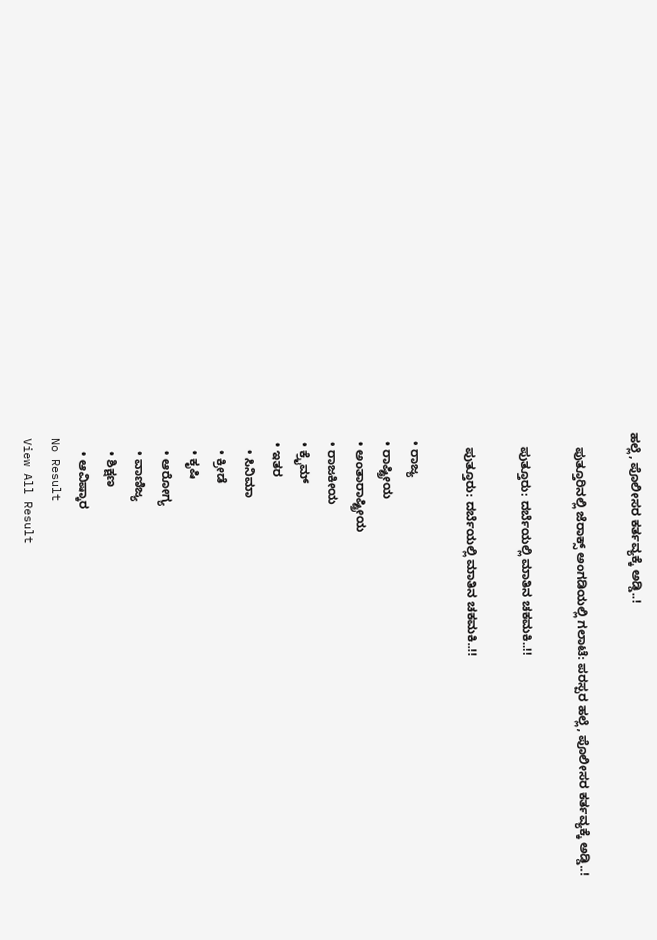ಹಲ್ಲೆ, ಪೊಲೀಸರ ಕರ್ತವ್ಯಕ್ಕೆ ಅಡ್ಡಿ..!

    ಪುತ್ತೂರಿನಲ್ಲಿ ಜೆರಾಕ್ಸ್ ಅಂಗಡಿಯಲ್ಲಿ ಗಲಾಟೆ: ಪರಸ್ಪರ ಹಲ್ಲೆ, ಪೊಲೀಸರ ಕರ್ತವ್ಯಕ್ಕೆ ಅಡ್ಡಿ..!

    ಪುತ್ತೂರು: ದರ್ಬೆಯಲ್ಲಿ ಮಾತಿನ ಚಕಮಕಿ..!!

    ಪುತ್ತೂರು: ದರ್ಬೆಯಲ್ಲಿ ಮಾತಿನ ಚಕಮಕಿ..!!

  • ರಾಜ್ಯ
  • ರಾಷ್ಟ್ರೀಯ
  • ಅಂತಾರಾಷ್ಟ್ರೀಯ
  • ರಾಜಕೀಯ
  • ಕ್ರೈಮ್
  • ಇತರ
    • ಸಿನಿಮಾ
    • ಕ್ರೀಡೆ
    • ಕೃಷಿ
    • ಆರೋಗ್ಯ
    • ವಾಣಿಜ್ಯ
    • ಶಿಕ್ಷಣ
    • ಆವಿಷ್ಕಾರ
No Result
View All Result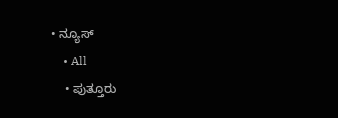• ನ್ಯೂಸ್
    • All
    • ಪುತ್ತೂರು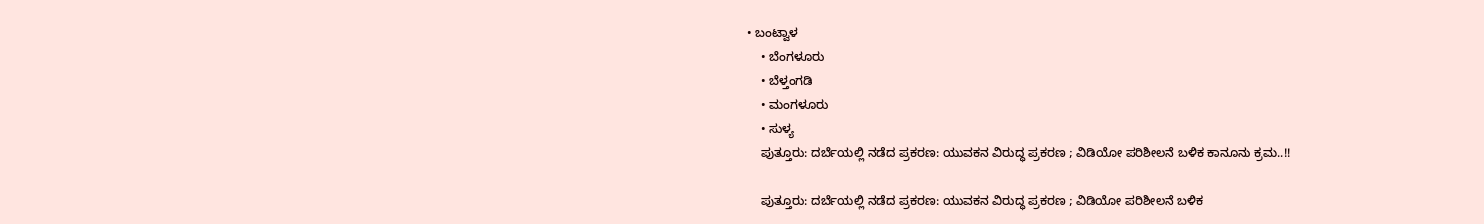• ಬಂಟ್ವಾಳ
    • ಬೆಂಗಳೂರು
    • ಬೆಳ್ತಂಗಡಿ
    • ಮಂಗಳೂರು
    • ಸುಳ್ಯ
    ಪುತ್ತೂರು: ದರ್ಬೆಯಲ್ಲಿ ನಡೆದ ಪ್ರಕರಣ: ಯುವಕನ ವಿರುದ್ಧ ಪ್ರಕರಣ ; ವಿಡಿಯೋ ಪರಿಶೀಲನೆ ಬಳಿಕ ಕಾನೂನು ಕ್ರಮ..!!

    ಪುತ್ತೂರು: ದರ್ಬೆಯಲ್ಲಿ ನಡೆದ ಪ್ರಕರಣ: ಯುವಕನ ವಿರುದ್ಧ ಪ್ರಕರಣ ; ವಿಡಿಯೋ ಪರಿಶೀಲನೆ ಬಳಿಕ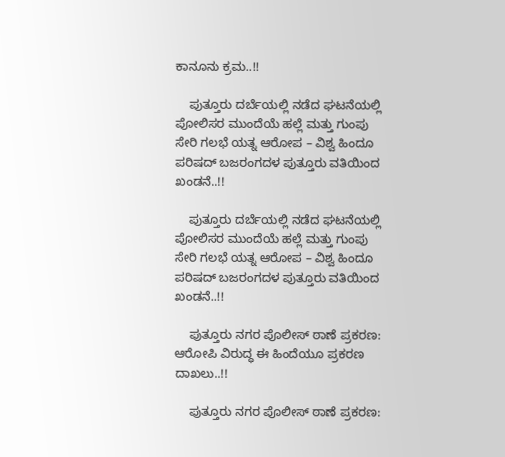ಕಾನೂನು ಕ್ರಮ..!!

    ಪುತ್ತೂರು ದರ್ಬೆಯಲ್ಲಿ ನಡೆದ ಘಟನೆಯಲ್ಲಿ ಪೋಲಿಸರ ಮುಂದೆಯೆ ಹಲ್ಲೆ ಮತ್ತು ಗುಂಪು ಸೇರಿ ಗಲಭೆ ಯತ್ನ ಆರೋಪ – ವಿಶ್ವ ಹಿಂದೂ ಪರಿಷದ್ ಬಜರಂಗದಳ ಪುತ್ತೂರು ವತಿಯಿಂದ ಖಂಡನೆ..!!

    ಪುತ್ತೂರು ದರ್ಬೆಯಲ್ಲಿ ನಡೆದ ಘಟನೆಯಲ್ಲಿ ಪೋಲಿಸರ ಮುಂದೆಯೆ ಹಲ್ಲೆ ಮತ್ತು ಗುಂಪು ಸೇರಿ ಗಲಭೆ ಯತ್ನ ಆರೋಪ – ವಿಶ್ವ ಹಿಂದೂ ಪರಿಷದ್ ಬಜರಂಗದಳ ಪುತ್ತೂರು ವತಿಯಿಂದ ಖಂಡನೆ..!!

    ಪುತ್ತೂರು ನಗರ ಪೊಲೀಸ್ ಠಾಣೆ ಪ್ರಕರಣ: ಆರೋಪಿ ವಿರುದ್ಧ ಈ ಹಿಂದೆಯೂ ಪ್ರಕರಣ ದಾಖಲು..!!

    ಪುತ್ತೂರು ನಗರ ಪೊಲೀಸ್ ಠಾಣೆ ಪ್ರಕರಣ: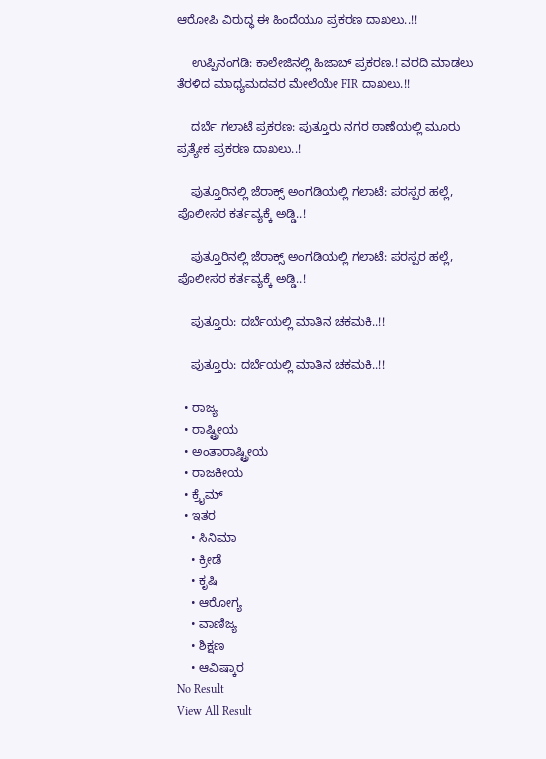ಆರೋಪಿ ವಿರುದ್ಧ ಈ ಹಿಂದೆಯೂ ಪ್ರಕರಣ ದಾಖಲು..!!

    ಉಪ್ಪಿನಂಗಡಿ: ಕಾಲೇಜಿನಲ್ಲಿ ಹಿಜಾಬ್ ಪ್ರಕರಣ.! ವರದಿ ಮಾಡಲು ತೆರಳಿದ ಮಾಧ್ಯಮದವರ ಮೇಲೆಯೇ FIR ದಾಖಲು.!!

    ದರ್ಬೆ ಗಲಾಟೆ ಪ್ರಕರಣ: ಪುತ್ತೂರು ನಗರ ಠಾಣೆಯಲ್ಲಿ ಮೂರು ಪ್ರತ್ಯೇಕ ಪ್ರಕರಣ ದಾಖಲು..!

    ಪುತ್ತೂರಿನಲ್ಲಿ ಜೆರಾಕ್ಸ್ ಅಂಗಡಿಯಲ್ಲಿ ಗಲಾಟೆ: ಪರಸ್ಪರ ಹಲ್ಲೆ, ಪೊಲೀಸರ ಕರ್ತವ್ಯಕ್ಕೆ ಅಡ್ಡಿ..!

    ಪುತ್ತೂರಿನಲ್ಲಿ ಜೆರಾಕ್ಸ್ ಅಂಗಡಿಯಲ್ಲಿ ಗಲಾಟೆ: ಪರಸ್ಪರ ಹಲ್ಲೆ, ಪೊಲೀಸರ ಕರ್ತವ್ಯಕ್ಕೆ ಅಡ್ಡಿ..!

    ಪುತ್ತೂರು: ದರ್ಬೆಯಲ್ಲಿ ಮಾತಿನ ಚಕಮಕಿ..!!

    ಪುತ್ತೂರು: ದರ್ಬೆಯಲ್ಲಿ ಮಾತಿನ ಚಕಮಕಿ..!!

  • ರಾಜ್ಯ
  • ರಾಷ್ಟ್ರೀಯ
  • ಅಂತಾರಾಷ್ಟ್ರೀಯ
  • ರಾಜಕೀಯ
  • ಕ್ರೈಮ್
  • ಇತರ
    • ಸಿನಿಮಾ
    • ಕ್ರೀಡೆ
    • ಕೃಷಿ
    • ಆರೋಗ್ಯ
    • ವಾಣಿಜ್ಯ
    • ಶಿಕ್ಷಣ
    • ಆವಿಷ್ಕಾರ
No Result
View All Result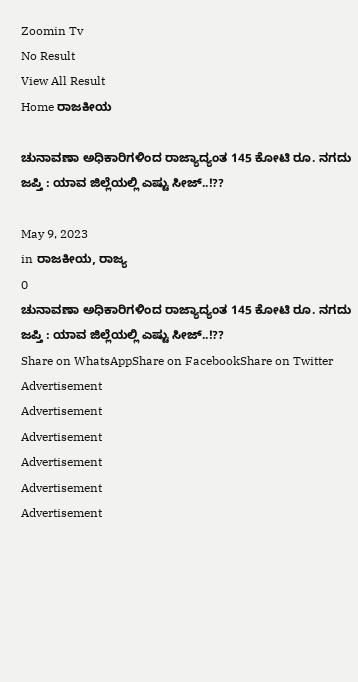Zoomin Tv
No Result
View All Result
Home ರಾಜಕೀಯ

ಚುನಾವಣಾ ಅಧಿಕಾರಿಗಳಿಂದ ರಾಜ್ಯಾದ್ಯಂತ 145 ಕೋಟಿ ರೂ. ನಗದು ಜಪ್ತಿ : ಯಾವ ಜಿಲ್ಲೆಯಲ್ಲಿ ಎಷ್ಟು ಸೀಜ್..!??

May 9, 2023
in ರಾಜಕೀಯ, ರಾಜ್ಯ
0
ಚುನಾವಣಾ ಅಧಿಕಾರಿಗಳಿಂದ ರಾಜ್ಯಾದ್ಯಂತ 145 ಕೋಟಿ ರೂ. ನಗದು ಜಪ್ತಿ : ಯಾವ ಜಿಲ್ಲೆಯಲ್ಲಿ ಎಷ್ಟು ಸೀಜ್..!??
Share on WhatsAppShare on FacebookShare on Twitter
Advertisement
Advertisement
Advertisement
Advertisement
Advertisement
Advertisement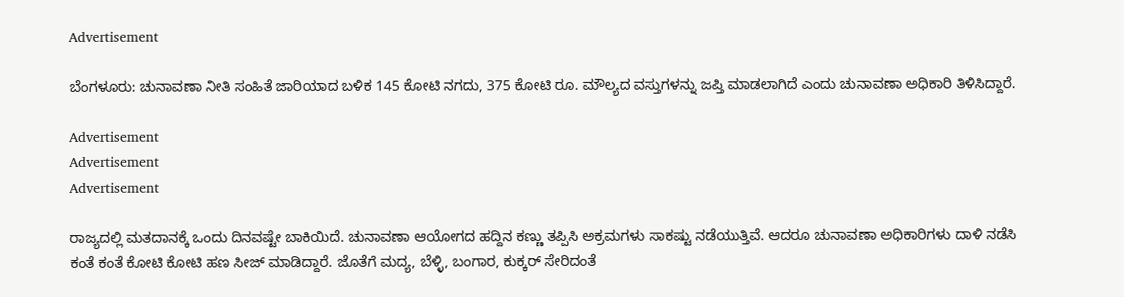Advertisement

ಬೆಂಗಳೂರು: ಚುನಾವಣಾ ನೀತಿ ಸಂಹಿತೆ ಜಾರಿಯಾದ ಬಳಿಕ 145 ಕೋಟಿ ನಗದು, 375 ಕೋಟಿ ರೂ. ಮೌಲ್ಯದ ವಸ್ತುಗಳನ್ನು ಜಪ್ತಿ ಮಾಡಲಾಗಿದೆ ಎಂದು ಚುನಾವಣಾ ಅಧಿಕಾರಿ ತಿಳಿಸಿದ್ದಾರೆ.

Advertisement
Advertisement
Advertisement

ರಾಜ್ಯದಲ್ಲಿ ಮತದಾನಕ್ಕೆ ಒಂದು ದಿನವಷ್ಟೇ ಬಾಕಿಯಿದೆ. ಚುನಾವಣಾ ಆಯೋಗದ ಹದ್ದಿನ ಕಣ್ಣು ತಪ್ಪಿಸಿ ಅಕ್ರಮಗಳು ಸಾಕಷ್ಟು ನಡೆಯುತ್ತಿವೆ. ಆದರೂ ಚುನಾವಣಾ ಅಧಿಕಾರಿಗಳು ದಾಳಿ ನಡೆಸಿ ಕಂತೆ ಕಂತೆ ಕೋಟಿ ಕೋಟಿ ಹಣ ಸೀಜ್ ಮಾಡಿದ್ದಾರೆ. ಜೊತೆಗೆ ಮದ್ಯ, ಬೆಳ್ಳಿ, ಬಂಗಾರ, ಕುಕ್ಕರ್ ಸೇರಿದಂತೆ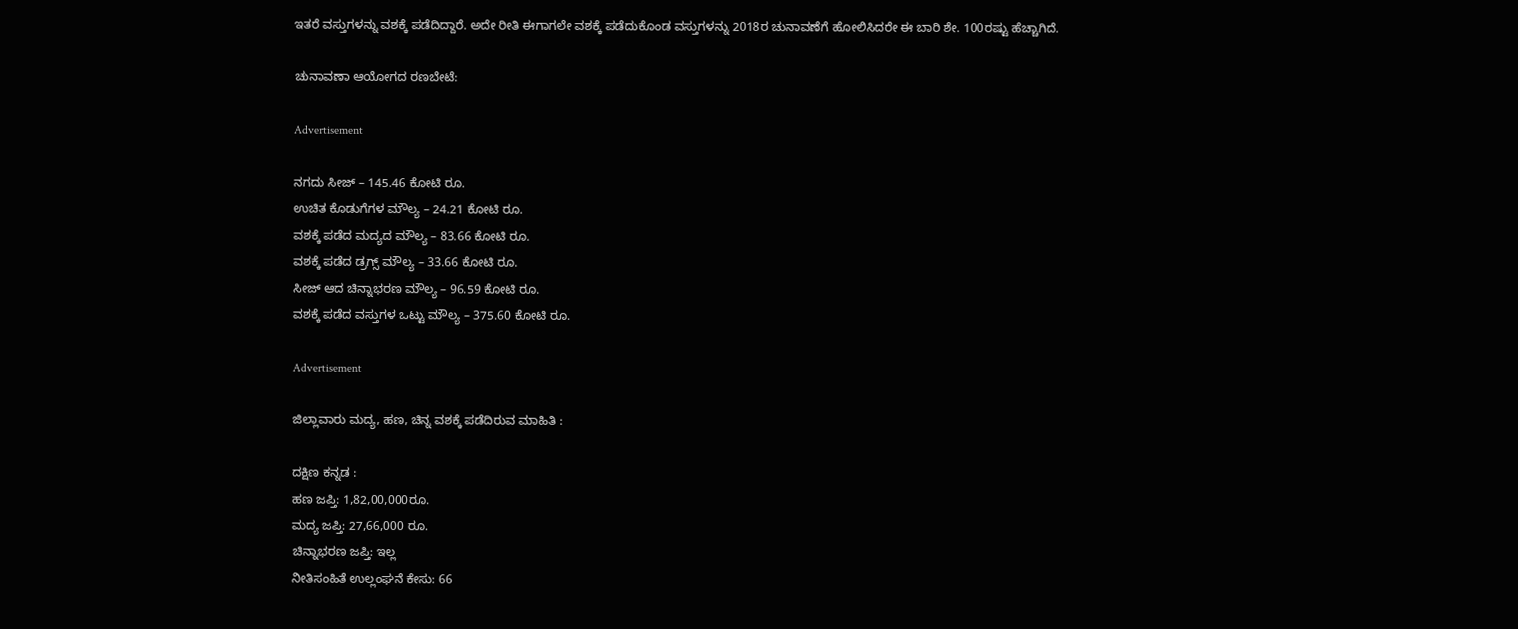ಇತರೆ ವಸ್ತುಗಳನ್ನು ವಶಕ್ಕೆ ಪಡೆದಿದ್ದಾರೆ. ಅದೇ ರೀತಿ ಈಗಾಗಲೇ ವಶಕ್ಕೆ ಪಡೆದುಕೊಂಡ ವಸ್ತುಗಳನ್ನು 2018ರ ಚುನಾವಣೆಗೆ ಹೋಲಿಸಿದರೇ ಈ ಬಾರಿ ಶೇ. 100ರಷ್ಟು ಹೆಚ್ಚಾಗಿದೆ.

ಚುನಾವಣಾ ಆಯೋಗದ ರಣಬೇಟೆ:

Advertisement

ನಗದು ಸೀಜ್ – 145.46 ಕೋಟಿ ರೂ.
ಉಚಿತ ಕೊಡುಗೆಗಳ ಮೌಲ್ಯ – 24.21 ಕೋಟಿ ರೂ.
ವಶಕ್ಕೆ ಪಡೆದ ಮದ್ಯದ ಮೌಲ್ಯ – 83.66 ಕೋಟಿ ರೂ.
ವಶಕ್ಕೆ ಪಡೆದ ಡ್ರಗ್ಸ್ ಮೌಲ್ಯ – 33.66 ಕೋಟಿ ರೂ.
ಸೀಜ್ ಆದ ಚಿನ್ನಾಭರಣ ಮೌಲ್ಯ – 96.59 ಕೋಟಿ ರೂ.
ವಶಕ್ಕೆ ಪಡೆದ ವಸ್ತುಗಳ ಒಟ್ಟು ಮೌಲ್ಯ – 375.60 ಕೋಟಿ ರೂ.

Advertisement

ಜಿಲ್ಲಾವಾರು ಮದ್ಯ, ಹಣ, ಚಿನ್ನ ವಶಕ್ಕೆ ಪಡೆದಿರುವ ಮಾಹಿತಿ :

ದಕ್ಷಿಣ ಕನ್ನಡ :
ಹಣ ಜಪ್ತಿ: 1,82,00,000ರೂ.
ಮದ್ಯ ಜಪ್ತಿ: 27,66,000 ರೂ.
ಚಿನ್ನಾಭರಣ ಜಪ್ತಿ: ಇಲ್ಲ
ನೀತಿಸಂಹಿತೆ ಉಲ್ಲಂಘನೆ ಕೇಸು: 66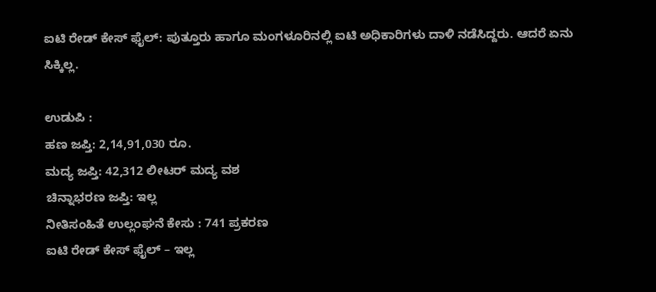ಐಟಿ ರೇಡ್ ಕೇಸ್ ಫೈಲ್: ಪುತ್ತೂರು ಹಾಗೂ ಮಂಗಳೂರಿನಲ್ಲಿ ಐಟಿ ಅಧಿಕಾರಿಗಳು ದಾಳಿ ನಡೆಸಿದ್ದರು. ಆದರೆ ಏನು ಸಿಕ್ಕಿಲ್ಲ.

ಉಡುಪಿ :
ಹಣ ಜಪ್ತಿ: 2,14,91,030 ರೂ.
ಮದ್ಯ ಜಪ್ತಿ: 42,312 ಲೀಟರ್ ಮದ್ಯ ವಶ
ಚಿನ್ನಾಭರಣ ಜಪ್ತಿ: ಇಲ್ಲ
ನೀತಿಸಂಹಿತೆ ಉಲ್ಲಂಘನೆ ಕೇಸು : 741 ಪ್ರಕರಣ
ಐಟಿ ರೇಡ್ ಕೇಸ್ ಫೈಲ್ – ಇಲ್ಲ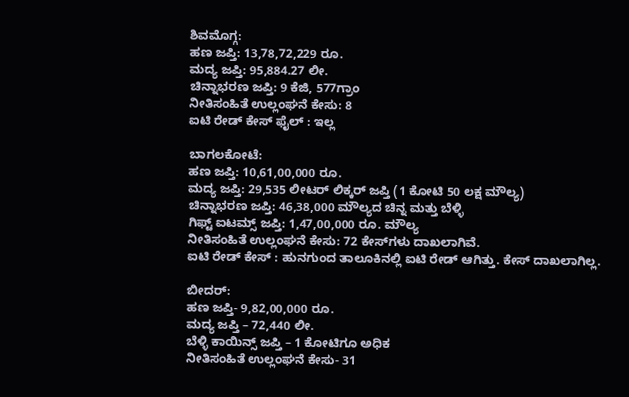ಶಿವಮೊಗ್ಗ:
ಹಣ ಜಪ್ತಿ: 13,78,72,229 ರೂ.
ಮದ್ಯ ಜಪ್ತಿ: 95,884.27 ಲೀ.
ಚಿನ್ನಾಭರಣ ಜಪ್ತಿ: 9 ಕೆಜಿ, 577ಗ್ರಾಂ
ನೀತಿಸಂಹಿತೆ ಉಲ್ಲಂಘನೆ ಕೇಸು: 8
ಐಟಿ ರೇಡ್ ಕೇಸ್ ಫೈಲ್ : ಇಲ್ಲ

ಬಾಗಲಕೋಟೆ:
ಹಣ ಜಪ್ತಿ: 10,61,00,000 ರೂ.
ಮದ್ಯ ಜಪ್ತಿ: 29,535 ಲೀಟರ್ ಲಿಕ್ಕರ್ ಜಪ್ತಿ (1 ಕೋಟಿ 50 ಲಕ್ಷ ಮೌಲ್ಯ)
ಚಿನ್ನಾಭರಣ ಜಪ್ತಿ: 46,38,000 ಮೌಲ್ಯದ ಚಿನ್ನ ಮತ್ತು ಬೆಳ್ಳಿ
ಗಿಫ್ಟ್ ಐಟಮ್ಸ್ ಜಪ್ತಿ: 1,47,00,000 ರೂ. ಮೌಲ್ಯ
ನೀತಿಸಂಹಿತೆ ಉಲ್ಲಂಘನೆ ಕೇಸು: 72 ಕೇಸ್‍ಗಳು ದಾಖಲಾಗಿವೆ.
ಐಟಿ ರೇಡ್ ಕೇಸ್ : ಹುನಗುಂದ ತಾಲೂಕಿನಲ್ಲಿ ಐಟಿ ರೇಡ್ ಆಗಿತ್ತು. ಕೇಸ್ ದಾಖಲಾಗಿಲ್ಲ.

ಬೀದರ್:
ಹಣ ಜಪ್ತಿ- 9,82,00,000 ರೂ.
ಮದ್ಯ ಜಪ್ತಿ – 72,440 ಲೀ.
ಬೆಳ್ಳಿ ಕಾಯಿನ್ಸ್ ಜಪ್ತಿ – 1 ಕೋಟಿಗೂ ಅಧಿಕ
ನೀತಿಸಂಹಿತೆ ಉಲ್ಲಂಘನೆ ಕೇಸು- 31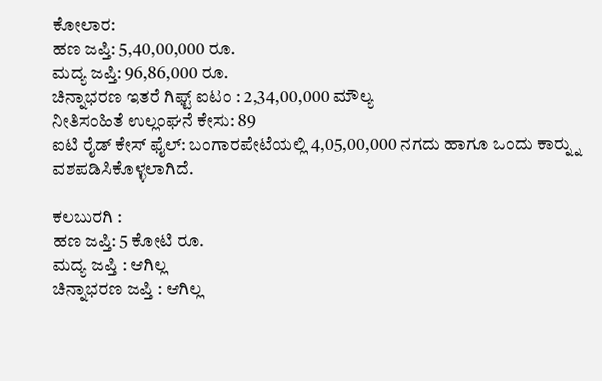ಕೋಲಾರ:
ಹಣ ಜಪ್ತಿ: 5,40,00,000 ರೂ.
ಮದ್ಯ ಜಪ್ತಿ: 96,86,000 ರೂ.
ಚಿನ್ನಾಭರಣ ಇತರೆ ಗಿಫ್ಟ್ ಐಟಂ : 2,34,00,000 ಮೌಲ್ಯ
ನೀತಿಸಂಹಿತೆ ಉಲ್ಲಂಘನೆ ಕೇಸು: 89
ಐಟಿ ರೈಡ್ ಕೇಸ್ ಫೈಲ್: ಬಂಗಾರಪೇಟೆಯಲ್ಲಿ 4,05,00,000 ನಗದು ಹಾಗೂ ಒಂದು ಕಾರ್‍ನ್ನು ವಶಪಡಿಸಿಕೊಳ್ಳಲಾಗಿದೆ.

ಕಲಬುರಗಿ :
ಹಣ ಜಪ್ತಿ: 5 ಕೋಟಿ ರೂ.
ಮದ್ಯ ಜಪ್ತಿ : ಆಗಿಲ್ಲ
ಚಿನ್ನಾಭರಣ ಜಪ್ತಿ : ಆಗಿಲ್ಲ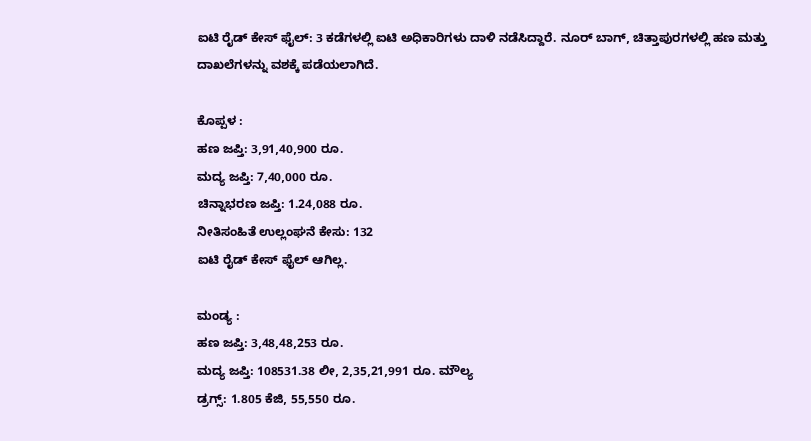ಐಟಿ ರೈಡ್ ಕೇಸ್ ಫೈಲ್: 3 ಕಡೆಗಳಲ್ಲಿ ಐಟಿ ಅಧಿಕಾರಿಗಳು ದಾಳಿ ನಡೆಸಿದ್ದಾರೆ. ನೂರ್ ಬಾಗ್, ಚಿತ್ತಾಪುರಗಳಲ್ಲಿ ಹಣ ಮತ್ತು ದಾಖಲೆಗಳನ್ನು ವಶಕ್ಕೆ ಪಡೆಯಲಾಗಿದೆ.

ಕೊಪ್ಪಳ :
ಹಣ ಜಪ್ತಿ: 3,91,40,900 ರೂ.
ಮದ್ಯ ಜಪ್ತಿ: 7,40,000 ರೂ.
ಚಿನ್ನಾಭರಣ ಜಪ್ತಿ: 1.24,088 ರೂ.
ನೀತಿಸಂಹಿತೆ ಉಲ್ಲಂಘನೆ ಕೇಸು: 132
ಐಟಿ ರೈಡ್ ಕೇಸ್ ಫೈಲ್ ಆಗಿಲ್ಲ.

ಮಂಡ್ಯ :
ಹಣ ಜಪ್ತಿ: 3,48,48,253 ರೂ.
ಮದ್ಯ ಜಪ್ತಿ: 108531.38 ಲೀ, 2,35,21,991 ರೂ. ಮೌಲ್ಯ
ಡ್ರಗ್ಸ್: 1.805 ಕೆಜಿ, 55,550 ರೂ.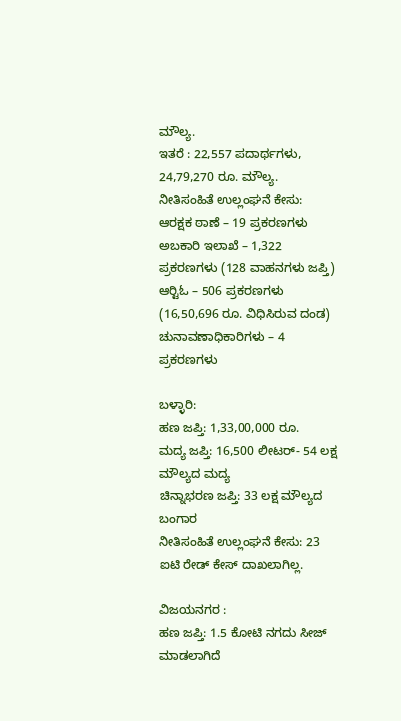ಮೌಲ್ಯ.
ಇತರೆ : 22,557 ಪದಾರ್ಥಗಳು, 24,79,270 ರೂ. ಮೌಲ್ಯ.
ನೀತಿಸಂಹಿತೆ ಉಲ್ಲಂಘನೆ ಕೇಸು:
ಆರಕ್ಷಕ ಠಾಣೆ – 19 ಪ್ರಕರಣಗಳು
ಅಬಕಾರಿ ಇಲಾಖೆ – 1,322 ಪ್ರಕರಣಗಳು (128 ವಾಹನಗಳು ಜಪ್ತಿ)
ಆರ್‍ಟಿಓ – 506 ಪ್ರಕರಣಗಳು (16,50,696 ರೂ. ವಿಧಿಸಿರುವ ದಂಡ)
ಚುನಾವಣಾಧಿಕಾರಿಗಳು – 4 ಪ್ರಕರಣಗಳು

ಬಳ್ಳಾರಿ:
ಹಣ ಜಪ್ತಿ: 1,33,00,000 ರೂ.
ಮದ್ಯ ಜಪ್ತಿ: 16,500 ಲೀಟರ್- 54 ಲಕ್ಷ ಮೌಲ್ಯದ ಮದ್ಯ
ಚಿನ್ನಾಭರಣ ಜಪ್ತಿ: 33 ಲಕ್ಷ ಮೌಲ್ಯದ ಬಂಗಾರ
ನೀತಿಸಂಹಿತೆ ಉಲ್ಲಂಘನೆ ಕೇಸು: 23
ಐಟಿ ರೇಡ್ ಕೇಸ್ ದಾಖಲಾಗಿಲ್ಲ.

ವಿಜಯನಗರ :
ಹಣ ಜಪ್ತಿ: 1.5 ಕೋಟಿ ನಗದು ಸೀಜ್ ಮಾಡಲಾಗಿದೆ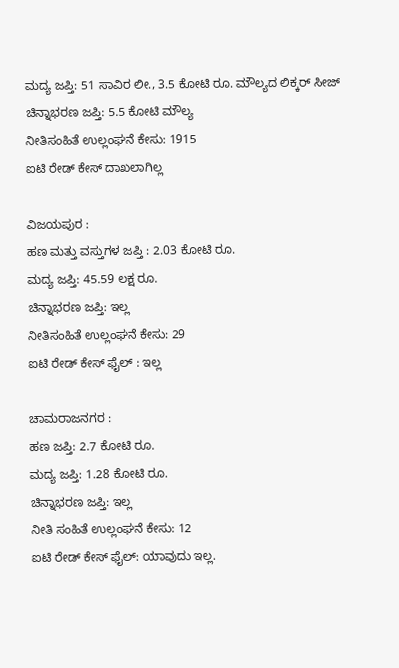ಮದ್ಯ ಜಪ್ತಿ: 51 ಸಾವಿರ ಲೀ., 3.5 ಕೋಟಿ ರೂ. ಮೌಲ್ಯದ ಲಿಕ್ಕರ್ ಸೀಜ್
ಚಿನ್ನಾಭರಣ ಜಪ್ತಿ: 5.5 ಕೋಟಿ ಮೌಲ್ಯ
ನೀತಿಸಂಹಿತೆ ಉಲ್ಲಂಘನೆ ಕೇಸು: 1915
ಐಟಿ ರೇಡ್ ಕೇಸ್ ದಾಖಲಾಗಿಲ್ಲ

ವಿಜಯಪುರ :
ಹಣ ಮತ್ತು ವಸ್ತುಗಳ ಜಪ್ತಿ : 2.03 ಕೋಟಿ ರೂ.
ಮದ್ಯ ಜಪ್ತಿ: 45.59 ಲಕ್ಷ ರೂ.
ಚಿನ್ನಾಭರಣ ಜಪ್ತಿ: ಇಲ್ಲ
ನೀತಿಸಂಹಿತೆ ಉಲ್ಲಂಘನೆ ಕೇಸು: 29
ಐಟಿ ರೇಡ್ ಕೇಸ್ ಫೈಲ್ : ಇಲ್ಲ

ಚಾಮರಾಜನಗರ :
ಹಣ ಜಪ್ತಿ: 2.7 ಕೋಟಿ ರೂ.
ಮದ್ಯ ಜಪ್ತಿ: 1.28 ಕೋಟಿ ರೂ.
ಚಿನ್ನಾಭರಣ ಜಪ್ತಿ: ಇಲ್ಲ
ನೀತಿ ಸಂಹಿತೆ ಉಲ್ಲಂಘನೆ ಕೇಸು: 12
ಐಟಿ ರೇಡ್ ಕೇಸ್ ಫೈಲ್: ಯಾವುದು ಇಲ್ಲ.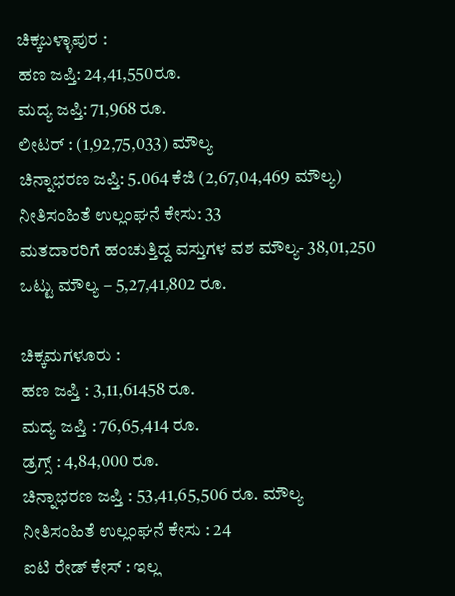ಚಿಕ್ಕಬಳ್ಳಾಪುರ :
ಹಣ ಜಪ್ತಿ: 24,41,550ರೂ.
ಮದ್ಯ ಜಪ್ತಿ: 71,968 ರೂ.
ಲೀಟರ್ : (1,92,75,033) ಮೌಲ್ಯ
ಚಿನ್ನಾಭರಣ ಜಪ್ತಿ: 5.064 ಕೆಜಿ (2,67,04,469 ಮೌಲ್ಯ)
ನೀತಿಸಂಹಿತೆ ಉಲ್ಲಂಘನೆ ಕೇಸು: 33
ಮತದಾರರಿಗೆ ಹಂಚುತ್ತಿದ್ದ ವಸ್ತುಗಳ ವಶ ಮೌಲ್ಯ- 38,01,250
ಒಟ್ಟು ಮೌಲ್ಯ – 5,27,41,802 ರೂ.

ಚಿಕ್ಕಮಗಳೂರು :
ಹಣ ಜಪ್ತಿ : 3,11,61458 ರೂ.
ಮದ್ಯ ಜಪ್ತಿ : 76,65,414 ರೂ.
ಡ್ರಗ್ಸ್ : 4,84,000 ರೂ.
ಚಿನ್ನಾಭರಣ ಜಪ್ತಿ : 53,41,65,506 ರೂ. ಮೌಲ್ಯ
ನೀತಿಸಂಹಿತೆ ಉಲ್ಲಂಘನೆ ಕೇಸು : 24
ಐಟಿ ರೇಡ್ ಕೇಸ್ : ಇಲ್ಲ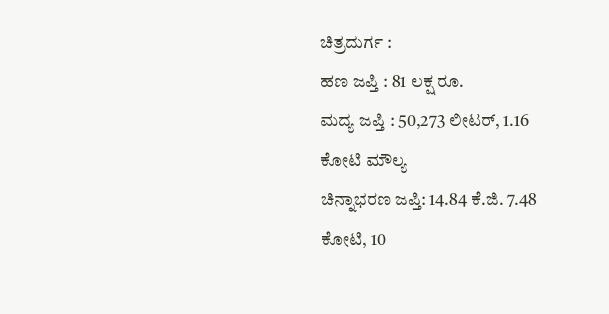ಚಿತ್ರದುರ್ಗ :
ಹಣ ಜಪ್ತಿ : 81 ಲಕ್ಷ ರೂ.
ಮದ್ಯ ಜಪ್ತಿ : 50,273 ಲೀಟರ್, 1.16 ಕೋಟಿ ಮೌಲ್ಯ
ಚಿನ್ನಾಭರಣ ಜಪ್ತಿ: 14.84 ಕೆ.ಜಿ. 7.48 ಕೋಟಿ, 10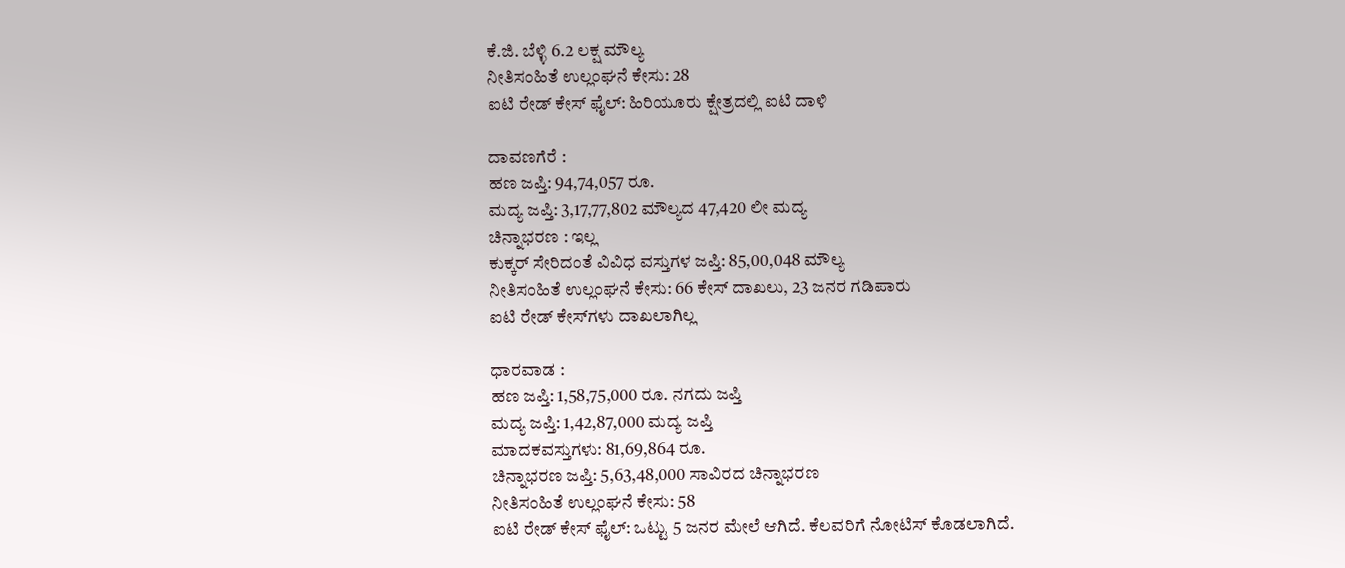ಕೆ.ಜಿ. ಬೆಳ್ಳಿ 6.2 ಲಕ್ಷ ಮೌಲ್ಯ
ನೀತಿಸಂಹಿತೆ ಉಲ್ಲಂಘನೆ ಕೇಸು: 28
ಐಟಿ ರೇಡ್ ಕೇಸ್ ಫೈಲ್: ಹಿರಿಯೂರು ಕ್ಷೇತ್ರದಲ್ಲಿ ಐಟಿ ದಾಳಿ

ದಾವಣಗೆರೆ :
ಹಣ ಜಪ್ತಿ: 94,74,057 ರೂ.
ಮದ್ಯ ಜಪ್ತಿ: 3,17,77,802 ಮೌಲ್ಯದ 47,420 ಲೀ ಮದ್ಯ
ಚಿನ್ನಾಭರಣ : ಇಲ್ಲ
ಕುಕ್ಕರ್ ಸೇರಿದಂತೆ ವಿವಿಧ ವಸ್ತುಗಳ ಜಪ್ತಿ: 85,00,048 ಮೌಲ್ಯ
ನೀತಿಸಂಹಿತೆ ಉಲ್ಲಂಘನೆ ಕೇಸು: 66 ಕೇಸ್ ದಾಖಲು, 23 ಜನರ ಗಡಿಪಾರು
ಐಟಿ ರೇಡ್ ಕೇಸ್‍ಗಳು ದಾಖಲಾಗಿಲ್ಲ

ಧಾರವಾಡ :
ಹಣ ಜಪ್ತಿ: 1,58,75,000 ರೂ. ನಗದು ಜಪ್ತಿ
ಮದ್ಯ ಜಪ್ತಿ: 1,42,87,000 ಮದ್ಯ ಜಪ್ತಿ
ಮಾದಕವಸ್ತುಗಳು: 81,69,864 ರೂ.
ಚಿನ್ನಾಭರಣ ಜಪ್ತಿ: 5,63,48,000 ಸಾವಿರದ ಚಿನ್ನಾಭರಣ
ನೀತಿಸಂಹಿತೆ ಉಲ್ಲಂಘನೆ ಕೇಸು: 58
ಐಟಿ ರೇಡ್ ಕೇಸ್ ಫೈಲ್: ಒಟ್ಟು 5 ಜನರ ಮೇಲೆ ಆಗಿದೆ. ಕೆಲವರಿಗೆ ನೋಟಿಸ್ ಕೊಡಲಾಗಿದೆ.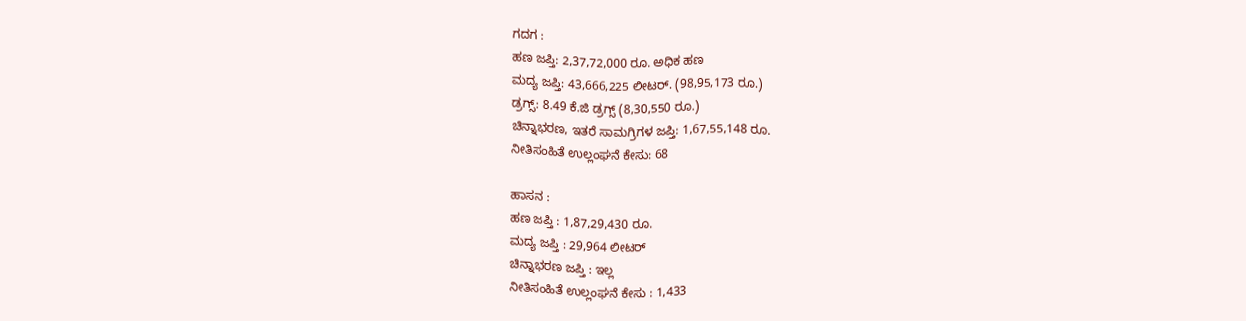ಗದಗ :
ಹಣ ಜಪ್ತಿ: 2,37,72,000 ರೂ. ಅಧಿಕ ಹಣ
ಮದ್ಯ ಜಪ್ತಿ: 43,666,225 ಲೀಟರ್. (98,95,173 ರೂ.)
ಡ್ರಗ್ಸ್: 8.49 ಕೆ.ಜಿ ಡ್ರಗ್ಸ್ (8,30,550 ರೂ.)
ಚಿನ್ನಾಭರಣ, ಇತರೆ ಸಾಮಗ್ರಿಗಳ ಜಪ್ತಿ: 1,67,55,148 ರೂ.
ನೀತಿಸಂಹಿತೆ ಉಲ್ಲಂಘನೆ ಕೇಸು: 68

ಹಾಸನ :
ಹಣ ಜಪ್ತಿ : 1,87,29,430 ರೂ.
ಮದ್ಯ ಜಪ್ತಿ : 29,964 ಲೀಟರ್
ಚಿನ್ನಾಭರಣ ಜಪ್ತಿ : ಇಲ್ಲ
ನೀತಿಸಂಹಿತೆ ಉಲ್ಲಂಘನೆ ಕೇಸು : 1,433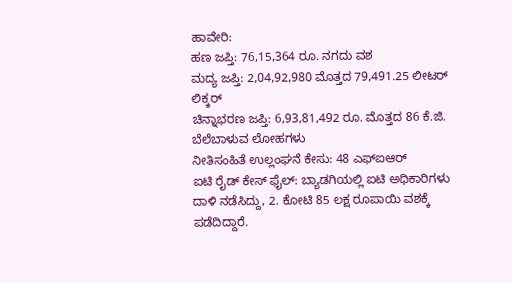ಹಾವೇರಿ:
ಹಣ ಜಪ್ತಿ: 76,15,364 ರೂ. ನಗದು ವಶ
ಮದ್ಯ ಜಪ್ತಿ: 2,04,92,980 ಮೊತ್ತದ 79,491.25 ಲೀಟರ್ ಲಿಕ್ಕರ್
ಚಿನ್ನಾಭರಣ ಜಪ್ತಿ: 6,93,81,492 ರೂ. ಮೊತ್ತದ 86 ಕೆ.ಜಿ. ಬೆಲೆಬಾಳುವ ಲೋಹಗಳು
ನೀತಿಸಂಹಿತೆ ಉಲ್ಲಂಘನೆ ಕೇಸು: 48 ಎಫ್‍ಐಆರ್
ಐಟಿ ರೈಡ್ ಕೇಸ್ ಫೈಲ್: ಬ್ಯಾಡಗಿಯಲ್ಲಿ ಐಟಿ ಅಧಿಕಾರಿಗಳು ದಾಳಿ ನಡೆಸಿದ್ದು, 2. ಕೋಟಿ 85 ಲಕ್ಷ ರೂಪಾಯಿ ವಶಕ್ಕೆ ಪಡೆದಿದ್ದಾರೆ.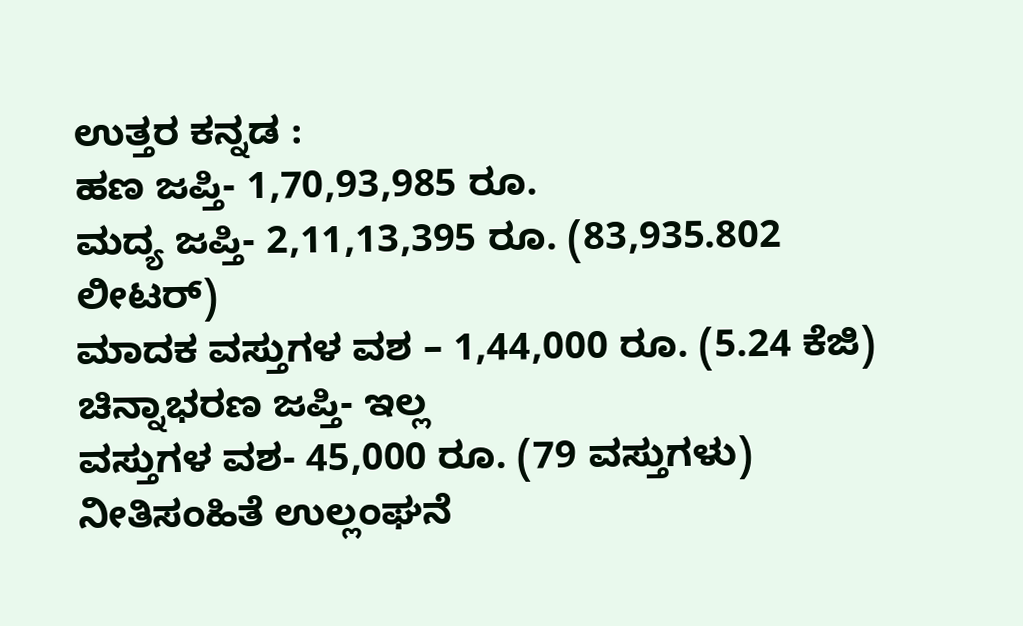ಉತ್ತರ ಕನ್ನಡ :
ಹಣ ಜಪ್ತಿ- 1,70,93,985 ರೂ.
ಮದ್ಯ ಜಪ್ತಿ- 2,11,13,395 ರೂ. (83,935.802 ಲೀಟರ್)
ಮಾದಕ ವಸ್ತುಗಳ ವಶ – 1,44,000 ರೂ. (5.24 ಕೆಜಿ)
ಚಿನ್ನಾಭರಣ ಜಪ್ತಿ- ಇಲ್ಲ
ವಸ್ತುಗಳ ವಶ- 45,000 ರೂ. (79 ವಸ್ತುಗಳು)
ನೀತಿಸಂಹಿತೆ ಉಲ್ಲಂಘನೆ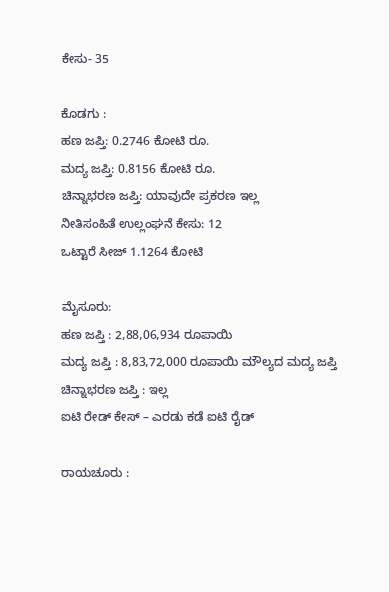ಕೇಸು- 35

ಕೊಡಗು :
ಹಣ ಜಪ್ತಿ: 0.2746 ಕೋಟಿ ರೂ.
ಮದ್ಯ ಜಪ್ತಿ: 0.8156 ಕೋಟಿ ರೂ.
ಚಿನ್ನಾಭರಣ ಜಪ್ತಿ: ಯಾವುದೇ ಪ್ರಕರಣ ಇಲ್ಲ
ನೀತಿಸಂಹಿತೆ ಉಲ್ಲಂಘನೆ ಕೇಸು: 12
ಒಟ್ಟಾರೆ ಸೀಜ್ 1.1264 ಕೋಟಿ

ಮೈಸೂರು:
ಹಣ ಜಪ್ತಿ : 2,88,06,934 ರೂಪಾಯಿ
ಮದ್ಯ ಜಪ್ತಿ : 8,83,72,000 ರೂಪಾಯಿ ಮೌಲ್ಯದ ಮದ್ಯ ಜಪ್ತಿ
ಚಿನ್ನಾಭರಣ ಜಪ್ತಿ : ಇಲ್ಲ
ಐಟಿ ರೇಡ್ ಕೇಸ್ – ಎರಡು ಕಡೆ ಐಟಿ ರೈಡ್

ರಾಯಚೂರು :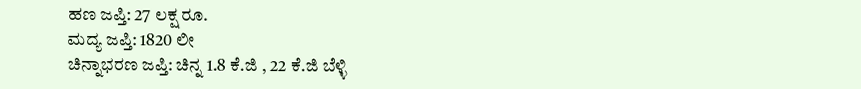ಹಣ ಜಪ್ತಿ: 27 ಲಕ್ಷ ರೂ.
ಮದ್ಯ ಜಪ್ತಿ: 1820 ಲೀ
ಚಿನ್ನಾಭರಣ ಜಪ್ತಿ: ಚಿನ್ನ 1.8 ಕೆ.ಜಿ , 22 ಕೆ.ಜಿ ಬೆಳ್ಳಿ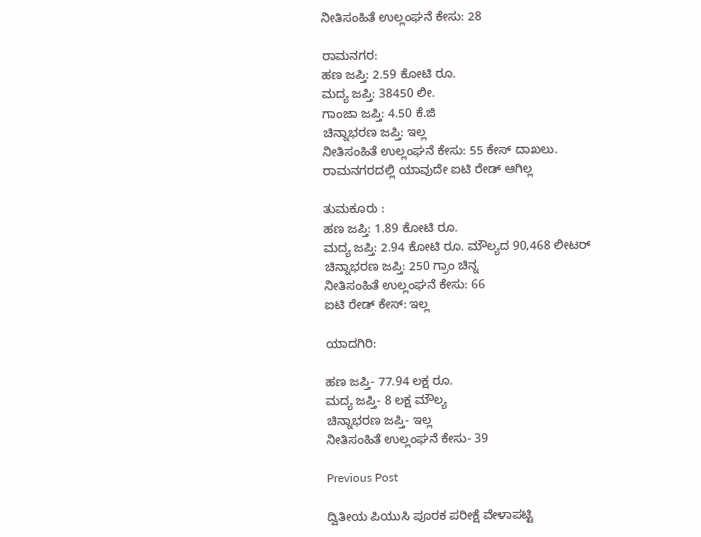ನೀತಿಸಂಹಿತೆ ಉಲ್ಲಂಘನೆ ಕೇಸು: 28

ರಾಮನಗರ:
ಹಣ ಜಪ್ತಿ: 2.59 ಕೋಟಿ ರೂ.
ಮದ್ಯ ಜಪ್ತಿ: 38450 ಲೀ.
ಗಾಂಜಾ ಜಪ್ತಿ: 4.50 ಕೆ.ಜಿ
ಚಿನ್ನಾಭರಣ ಜಪ್ತಿ: ಇಲ್ಲ
ನೀತಿಸಂಹಿತೆ ಉಲ್ಲಂಘನೆ ಕೇಸು: 55 ಕೇಸ್ ದಾಖಲು.
ರಾಮನಗರದಲ್ಲಿ ಯಾವುದೇ ಐಟಿ ರೇಡ್ ಆಗಿಲ್ಲ

ತುಮಕೂರು :
ಹಣ ಜಪ್ತಿ: 1.89 ಕೋಟಿ ರೂ.
ಮದ್ಯ ಜಪ್ತಿ: 2.94 ಕೋಟಿ ರೂ. ಮೌಲ್ಯದ 90,468 ಲೀಟರ್
ಚಿನ್ನಾಭರಣ ಜಪ್ತಿ: 250 ಗ್ರಾಂ ಚಿನ್ನ
ನೀತಿಸಂಹಿತೆ ಉಲ್ಲಂಘನೆ ಕೇಸು: 66
ಐಟಿ ರೇಡ್ ಕೇಸ್: ಇಲ್ಲ

ಯಾದಗಿರಿ:

ಹಣ ಜಪ್ತಿ- 77.94 ಲಕ್ಷ ರೂ.
ಮದ್ಯ ಜಪ್ತಿ- 8 ಲಕ್ಷ ಮೌಲ್ಯ
ಚಿನ್ನಾಭರಣ ಜಪ್ತಿ- ಇಲ್ಲ
ನೀತಿಸಂಹಿತೆ ಉಲ್ಲಂಘನೆ ಕೇಸು- 39

Previous Post

ದ್ವಿತೀಯ ಪಿಯುಸಿ ಪೂರಕ ಪರೀಕ್ಷೆ ವೇಳಾಪಟ್ಟಿ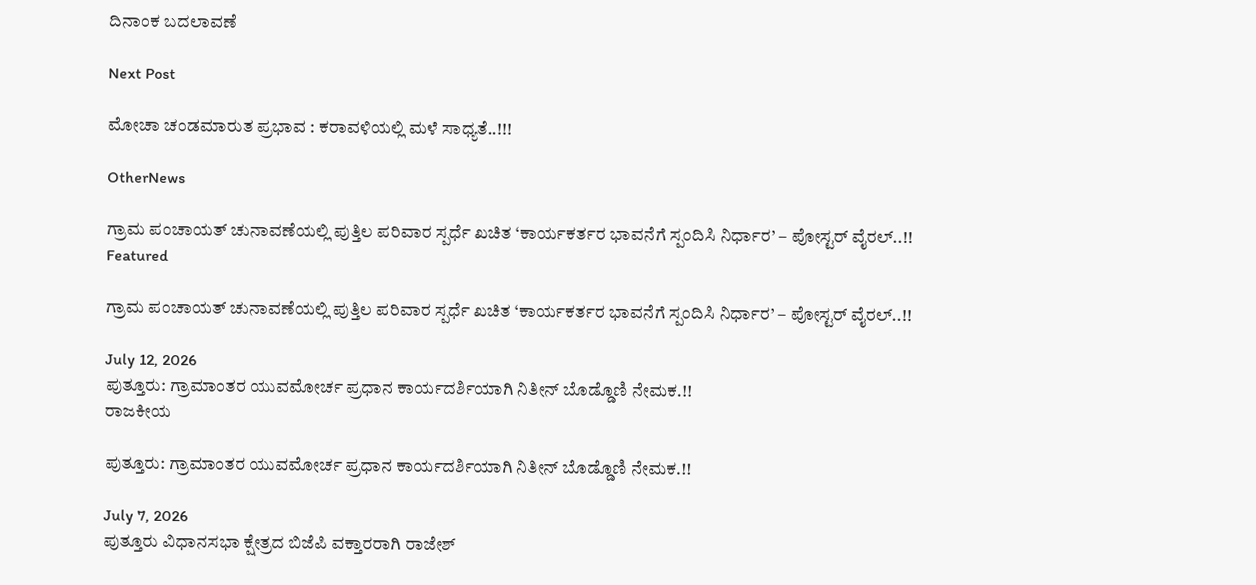ದಿನಾಂಕ ಬದಲಾವಣೆ

Next Post

ಮೋಚಾ ಚಂಡಮಾರುತ ಪ್ರಭಾವ : ಕರಾವಳಿಯಲ್ಲಿ ಮಳೆ ಸಾಧ್ಯತೆ..!!!

OtherNews

ಗ್ರಾಮ ಪಂಚಾಯತ್ ಚುನಾವಣೆಯಲ್ಲಿ ಪುತ್ತಿಲ ಪರಿವಾರ ಸ್ಪರ್ಧೆ ಖಚಿತ ‘ಕಾರ್ಯಕರ್ತರ ಭಾವನೆಗೆ ಸ್ಪಂದಿಸಿ ನಿರ್ಧಾರ’ – ಪೋಸ್ಟರ್ ವೈರಲ್..!!
Featured

ಗ್ರಾಮ ಪಂಚಾಯತ್ ಚುನಾವಣೆಯಲ್ಲಿ ಪುತ್ತಿಲ ಪರಿವಾರ ಸ್ಪರ್ಧೆ ಖಚಿತ ‘ಕಾರ್ಯಕರ್ತರ ಭಾವನೆಗೆ ಸ್ಪಂದಿಸಿ ನಿರ್ಧಾರ’ – ಪೋಸ್ಟರ್ ವೈರಲ್..!!

July 12, 2026
ಪುತ್ತೂರು: ಗ್ರಾಮಾಂತರ ಯುವಮೋರ್ಚ ಪ್ರಧಾನ ಕಾರ್ಯದರ್ಶಿಯಾಗಿ ನಿತೀನ್ ಬೊಡ್ಡೊಣಿ ನೇಮಕ.!!
ರಾಜಕೀಯ

ಪುತ್ತೂರು: ಗ್ರಾಮಾಂತರ ಯುವಮೋರ್ಚ ಪ್ರಧಾನ ಕಾರ್ಯದರ್ಶಿಯಾಗಿ ನಿತೀನ್ ಬೊಡ್ಡೊಣಿ ನೇಮಕ.!!

July 7, 2026
ಪುತ್ತೂರು ವಿಧಾನಸಭಾ ಕ್ಷೇತ್ರದ ಬಿಜೆಪಿ ವಕ್ತಾರರಾಗಿ ರಾಜೇಶ್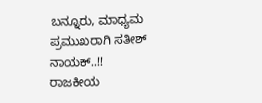ಬನ್ನೂರು, ಮಾಧ್ಯಮ ಪ್ರಮುಖರಾಗಿ ಸತೀಶ್ ನಾಯಕ್..!!
ರಾಜಕೀಯ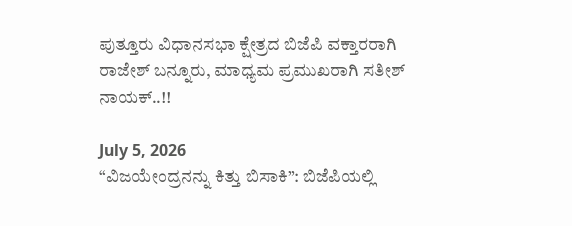ಪುತ್ತೂರು ವಿಧಾನಸಭಾ ಕ್ಷೇತ್ರದ ಬಿಜೆಪಿ ವಕ್ತಾರರಾಗಿ ರಾಜೇಶ್ ಬನ್ನೂರು, ಮಾಧ್ಯಮ ಪ್ರಮುಖರಾಗಿ ಸತೀಶ್ ನಾಯಕ್..!!

July 5, 2026
“ವಿಜಯೇಂದ್ರನನ್ನು ಕಿತ್ತು ಬಿಸಾಕಿ”: ಬಿಜೆಪಿಯಲ್ಲಿ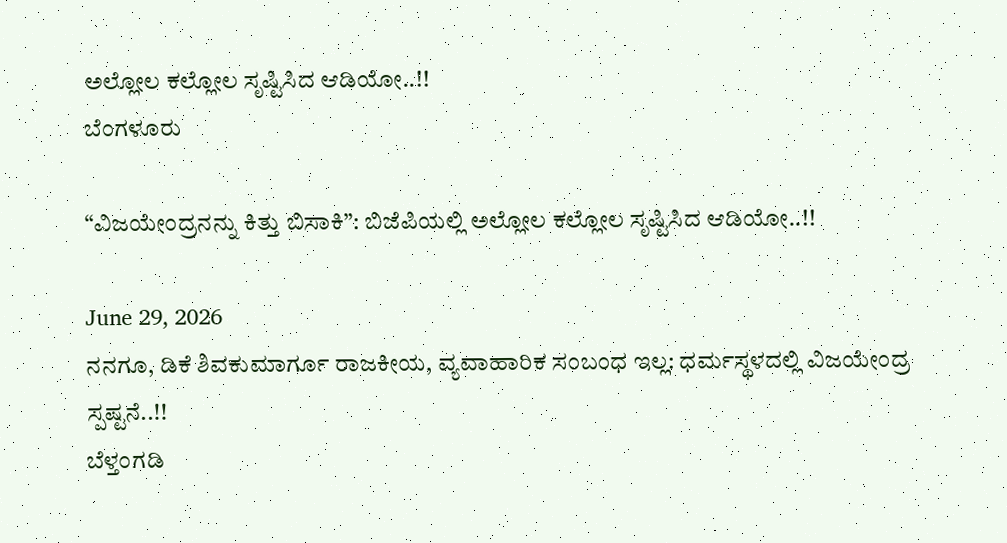ಅಲ್ಲೋಲ ಕಲ್ಲೋಲ ಸೃಷ್ಟಿಸಿದ ಆಡಿಯೋ..!!
ಬೆಂಗಳೂರು

“ವಿಜಯೇಂದ್ರನನ್ನು ಕಿತ್ತು ಬಿಸಾಕಿ”: ಬಿಜೆಪಿಯಲ್ಲಿ ಅಲ್ಲೋಲ ಕಲ್ಲೋಲ ಸೃಷ್ಟಿಸಿದ ಆಡಿಯೋ..!!

June 29, 2026
ನನಗೂ, ಡಿಕೆ ಶಿವಕುಮಾರ್ಗೂ ರಾಜಕೀಯ, ವ್ಯವಾಹಾರಿಕ ಸಂಬಂಧ ಇಲ್ಲ: ಧರ್ಮಸ್ಥಳದಲ್ಲಿ ವಿಜಯೇಂದ್ರ ಸ್ಪಷ್ಟನೆ..!!
ಬೆಳ್ತಂಗಡಿ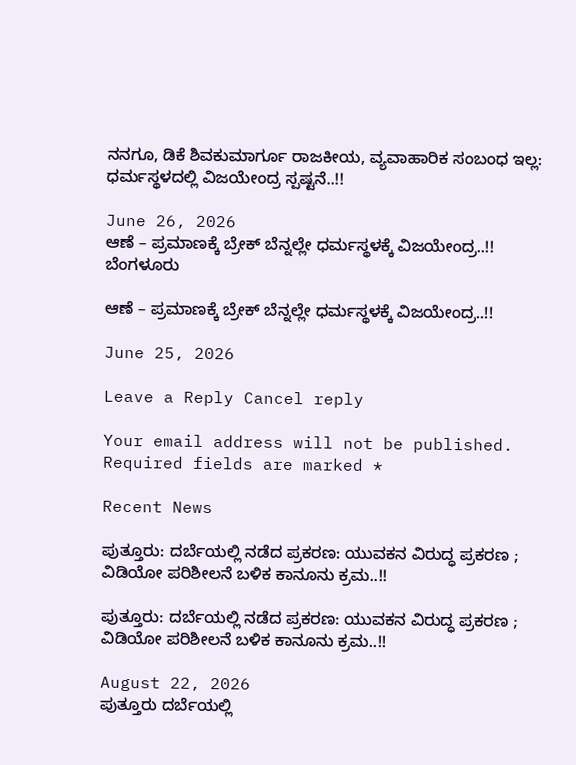ನನಗೂ, ಡಿಕೆ ಶಿವಕುಮಾರ್ಗೂ ರಾಜಕೀಯ, ವ್ಯವಾಹಾರಿಕ ಸಂಬಂಧ ಇಲ್ಲ: ಧರ್ಮಸ್ಥಳದಲ್ಲಿ ವಿಜಯೇಂದ್ರ ಸ್ಪಷ್ಟನೆ..!!

June 26, 2026
ಆಣೆ – ಪ್ರಮಾಣಕ್ಕೆ ಬ್ರೇಕ್ ಬೆನ್ನಲ್ಲೇ ಧರ್ಮಸ್ಥಳಕ್ಕೆ ವಿಜಯೇಂದ್ರ..!!
ಬೆಂಗಳೂರು

ಆಣೆ – ಪ್ರಮಾಣಕ್ಕೆ ಬ್ರೇಕ್ ಬೆನ್ನಲ್ಲೇ ಧರ್ಮಸ್ಥಳಕ್ಕೆ ವಿಜಯೇಂದ್ರ..!!

June 25, 2026

Leave a Reply Cancel reply

Your email address will not be published. Required fields are marked *

Recent News

ಪುತ್ತೂರು: ದರ್ಬೆಯಲ್ಲಿ ನಡೆದ ಪ್ರಕರಣ: ಯುವಕನ ವಿರುದ್ಧ ಪ್ರಕರಣ ; ವಿಡಿಯೋ ಪರಿಶೀಲನೆ ಬಳಿಕ ಕಾನೂನು ಕ್ರಮ..!!

ಪುತ್ತೂರು: ದರ್ಬೆಯಲ್ಲಿ ನಡೆದ ಪ್ರಕರಣ: ಯುವಕನ ವಿರುದ್ಧ ಪ್ರಕರಣ ; ವಿಡಿಯೋ ಪರಿಶೀಲನೆ ಬಳಿಕ ಕಾನೂನು ಕ್ರಮ..!!

August 22, 2026
ಪುತ್ತೂರು ದರ್ಬೆಯಲ್ಲಿ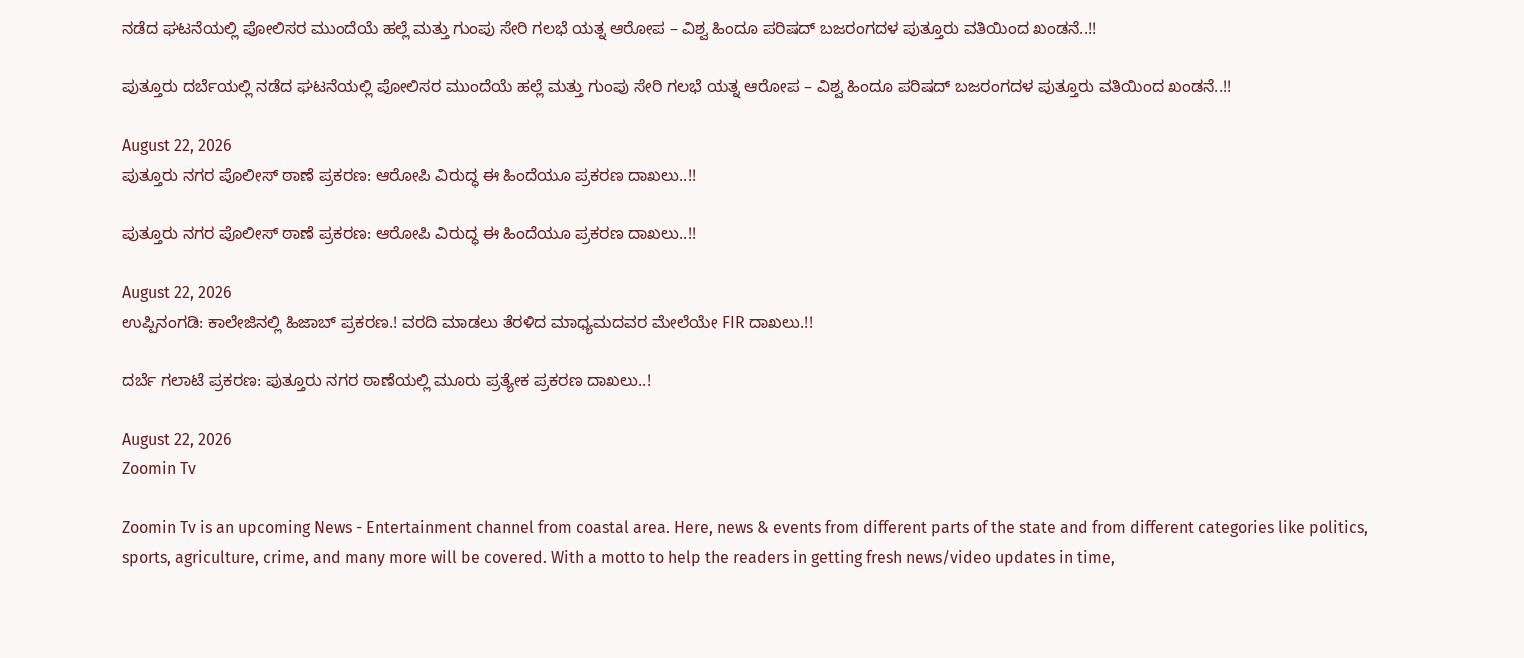ನಡೆದ ಘಟನೆಯಲ್ಲಿ ಪೋಲಿಸರ ಮುಂದೆಯೆ ಹಲ್ಲೆ ಮತ್ತು ಗುಂಪು ಸೇರಿ ಗಲಭೆ ಯತ್ನ ಆರೋಪ – ವಿಶ್ವ ಹಿಂದೂ ಪರಿಷದ್ ಬಜರಂಗದಳ ಪುತ್ತೂರು ವತಿಯಿಂದ ಖಂಡನೆ..!!

ಪುತ್ತೂರು ದರ್ಬೆಯಲ್ಲಿ ನಡೆದ ಘಟನೆಯಲ್ಲಿ ಪೋಲಿಸರ ಮುಂದೆಯೆ ಹಲ್ಲೆ ಮತ್ತು ಗುಂಪು ಸೇರಿ ಗಲಭೆ ಯತ್ನ ಆರೋಪ – ವಿಶ್ವ ಹಿಂದೂ ಪರಿಷದ್ ಬಜರಂಗದಳ ಪುತ್ತೂರು ವತಿಯಿಂದ ಖಂಡನೆ..!!

August 22, 2026
ಪುತ್ತೂರು ನಗರ ಪೊಲೀಸ್ ಠಾಣೆ ಪ್ರಕರಣ: ಆರೋಪಿ ವಿರುದ್ಧ ಈ ಹಿಂದೆಯೂ ಪ್ರಕರಣ ದಾಖಲು..!!

ಪುತ್ತೂರು ನಗರ ಪೊಲೀಸ್ ಠಾಣೆ ಪ್ರಕರಣ: ಆರೋಪಿ ವಿರುದ್ಧ ಈ ಹಿಂದೆಯೂ ಪ್ರಕರಣ ದಾಖಲು..!!

August 22, 2026
ಉಪ್ಪಿನಂಗಡಿ: ಕಾಲೇಜಿನಲ್ಲಿ ಹಿಜಾಬ್ ಪ್ರಕರಣ.! ವರದಿ ಮಾಡಲು ತೆರಳಿದ ಮಾಧ್ಯಮದವರ ಮೇಲೆಯೇ FIR ದಾಖಲು.!!

ದರ್ಬೆ ಗಲಾಟೆ ಪ್ರಕರಣ: ಪುತ್ತೂರು ನಗರ ಠಾಣೆಯಲ್ಲಿ ಮೂರು ಪ್ರತ್ಯೇಕ ಪ್ರಕರಣ ದಾಖಲು..!

August 22, 2026
Zoomin Tv

Zoomin Tv is an upcoming News - Entertainment channel from coastal area. Here, news & events from different parts of the state and from different categories like politics, sports, agriculture, crime, and many more will be covered. With a motto to help the readers in getting fresh news/video updates in time,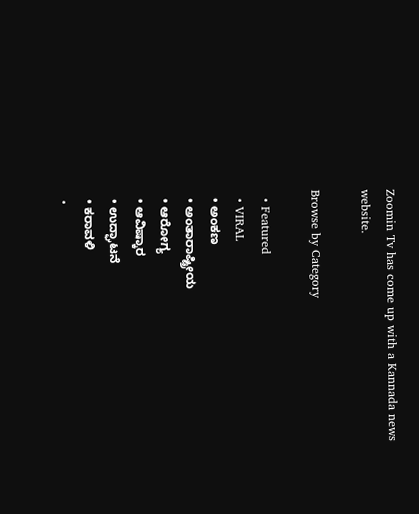Zoomin Tv has come up with a Kannada news website.

Browse by Category

  • Featured
  • VIRAL
  • ಅಂಕಣ
  • ಅಂತಾರಾಷ್ಟ್ರೀಯ
  • ಆರೋಗ್ಯ
  • ಆವಿಷ್ಕಾರ
  • ಉದ್ಘಾಟನೆ
  • ಕರಾವಳಿ
  •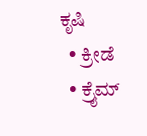ಕೃಷಿ
  • ಕ್ರೀಡೆ
  • ಕ್ರೈಮ್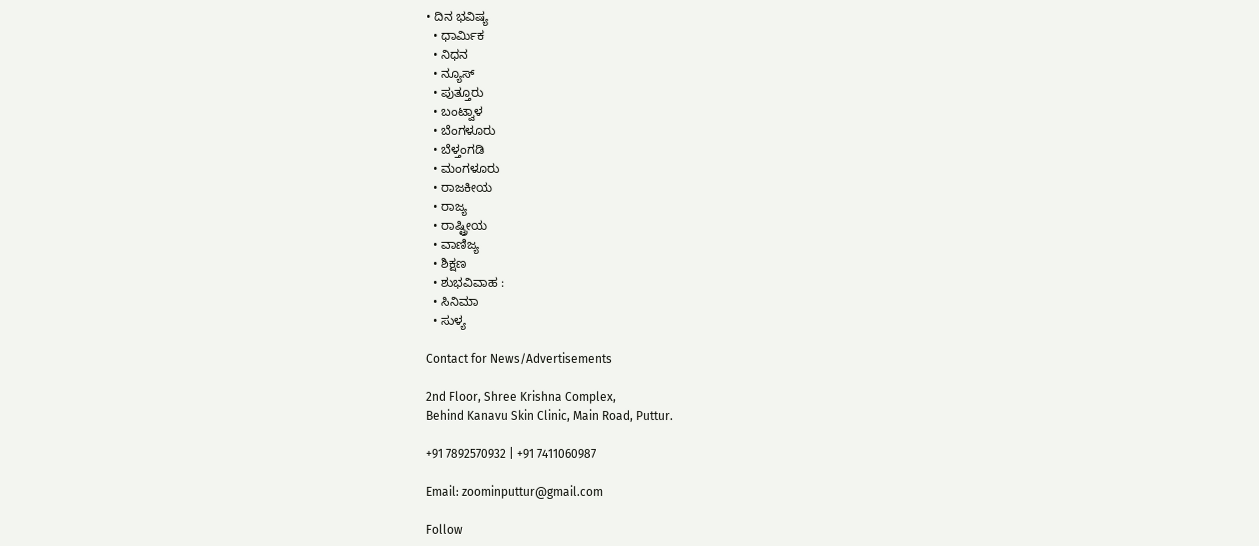• ದಿನ ಭವಿಷ್ಯ
  • ಧಾರ್ಮಿಕ
  • ನಿಧನ
  • ನ್ಯೂಸ್
  • ಪುತ್ತೂರು
  • ಬಂಟ್ವಾಳ
  • ಬೆಂಗಳೂರು
  • ಬೆಳ್ತಂಗಡಿ
  • ಮಂಗಳೂರು
  • ರಾಜಕೀಯ
  • ರಾಜ್ಯ
  • ರಾಷ್ಟ್ರೀಯ
  • ವಾಣಿಜ್ಯ
  • ಶಿಕ್ಷಣ
  • ಶುಭವಿವಾಹ :
  • ಸಿನಿಮಾ
  • ಸುಳ್ಯ

Contact for News/Advertisements

2nd Floor, Shree Krishna Complex,
Behind Kanavu Skin Clinic, Main Road, Puttur.

+91 7892570932 | +91 7411060987

Email: zoominputtur@gmail.com

Follow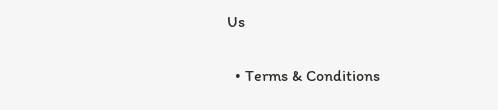Us

  • Terms & Conditions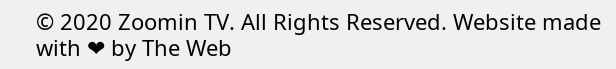© 2020 Zoomin TV. All Rights Reserved. Website made with ❤ by The Web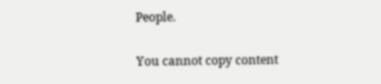People.

You cannot copy content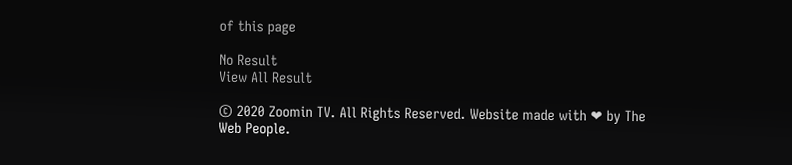of this page

No Result
View All Result

© 2020 Zoomin TV. All Rights Reserved. Website made with ❤ by The Web People.